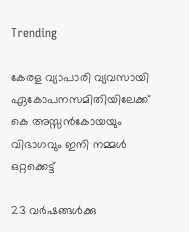Trending

കേരള വ്യാപാരി വ്യവസായി ഏകോപനസമിതിയിലേക്ക് കെ അസ്സൻകോയയും വിഭാഗവും ഇനി നമ്മൾ ഒറ്റക്കെട്ട്

23 വർഷങ്ങൾക്കു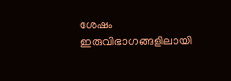ശേഷം ഇരുവിഭാഗങ്ങളിലായി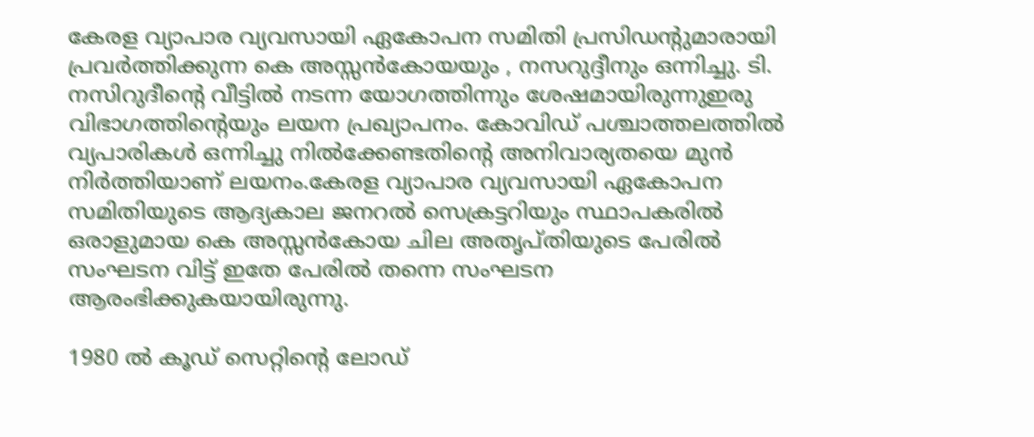കേരള വ്യാപാര വ്യവസായി ഏകോപന സമിതി പ്രസിഡന്റുമാരായി പ്രവർത്തിക്കുന്ന കെ അസ്സൻകോയയും , നസറുദ്ദീനും ഒന്നിച്ചു. ടി. നസിറുദീൻ്റെ വീട്ടിൽ നടന്ന യോഗത്തിന്നും ശേഷമായിരുന്നുഇരു വിഭാഗത്തിന്റെയും ലയന പ്രഖ്യാപനം. കോവിഡ് പശ്ചാത്തലത്തിൽ വ്യപാരികൾ ഒന്നിച്ചു നിൽക്കേണ്ടതിന്റെ അനിവാര്യതയെ മുൻ നിർത്തിയാണ് ലയനം.കേരള വ്യാപാര വ്യവസായി ഏകോപന സമിതിയുടെ ആദ്യകാല ജനറൽ സെക്രട്ടറിയും സ്ഥാപകരിൽ ഒരാളുമായ കെ അസ്സൻകോയ ചില അതൃപ്തിയുടെ പേരിൽ സംഘടന വിട്ട് ഇതേ പേരിൽ തന്നെ സംഘടന ആരംഭിക്കുകയായിരുന്നു.

1980 ൽ കൂഡ് സെറ്റിന്റെ ലോഡ്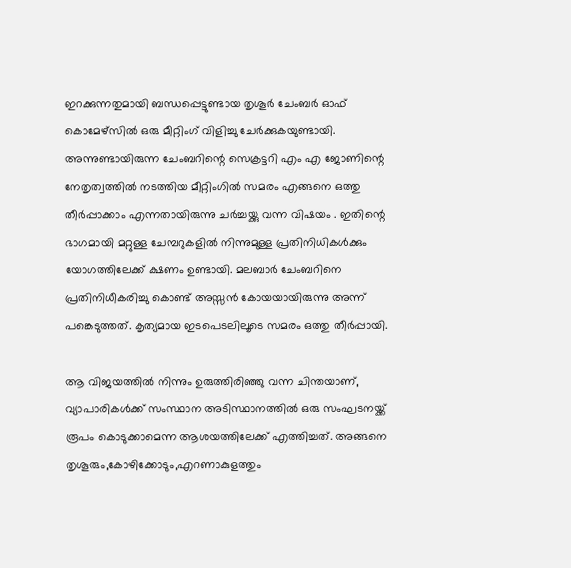ഇറക്കുന്നതുമായി ബന്ധപ്പെട്ടുണ്ടായ തൃശൂർ ചേംബർ ഓഫ് കൊമേഴ്‌സിൽ ഒരു മീറ്റിംഗ് വിളിച്ചു ചേർക്കുകയുണ്ടായി. അന്നുണ്ടായിരുന്ന ചേംബറിന്റെ സെക്രട്ടറി എം എ ജോണിന്റെ നേതൃത്വത്തിൽ നടത്തിയ മീറ്റിംഗിൽ സമരം എങ്ങനെ ഒത്തു തീർപ്പാക്കാം എന്നതായിരുന്നു ചർച്ചയ്ക്കു വന്ന വിഷയം . ഇതിന്റെ ഭാഗമായി മറ്റുള്ള ചേമ്പറുകളിൽ നിന്നുമുള്ള പ്രതിനിധികൾക്കും യോഗത്തിലേക്ക് ക്ഷണം ഉണ്ടായി. മലബാർ ചേംബറിനെ പ്രതിനിധീകരിച്ചു കൊണ്ട് അസ്സൻ കോയയായിരുന്നു അന്ന് പങ്കെടുത്തത്. കൃത്യമായ ഇടപെടലിലൂടെ സമരം ഒത്തു തീർപ്പായി.

ആ വിജയത്തിൽ നിന്നും ഉരുത്തിരിഞ്ഞു വന്ന ചിന്തയാണ്, വ്യാപാരികൾക്ക് സംസ്ഥാന അടിസ്ഥാനത്തിൽ ഒരു സംഘടനയ്ക്ക് രൂപം കൊടുക്കാമെന്ന ആശയത്തിലേക്ക് എത്തിച്ചത്. അങ്ങനെ തൃശൂരും,കോഴിക്കോടും,എറണാകുളത്തും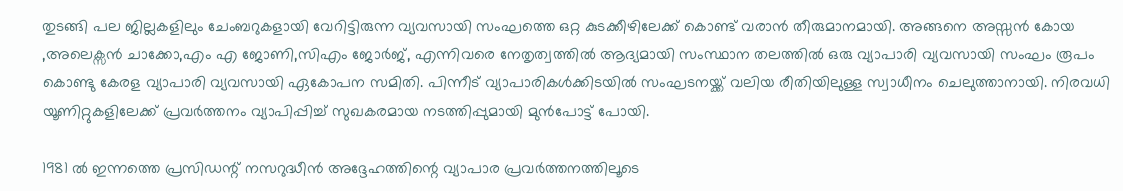തുടങ്ങി പല ജില്ലകളിലും ചേംബറുകളായി വേറിട്ടിരുന്ന വ്യവസായി സംഘത്തെ ഒറ്റ കുടക്കീഴിലേക്ക് കൊണ്ട് വരാൻ തീരുമാനമായി. അങ്ങനെ അസ്സൻ കോയ ,അലെക്സൻ ചാക്കോ,എം എ ജോണി,സിഎം ജോർജ്, എന്നിവരെ നേതൃത്വത്തിൽ ആദ്യമായി സംസ്ഥാന തലത്തിൽ ഒരു വ്യാപാരി വ്യവസായി സംഘം രൂപം കൊണ്ടു കേരള വ്യാപാരി വ്യവസായി ഏകോപന സമിതി. പിന്നീട് വ്യാപാരികൾക്കിടയിൽ സംഘടനയ്ക്ക് വലിയ രീതിയിലുള്ള സ്വാധീനം ചെലുത്താനായി. നിരവധി യൂണിറ്റുകളിലേക്ക് പ്രവർത്തനം വ്യാപിപ്പിച്ച് സുഖകരമായ നടത്തിപ്പുമായി മുൻപോട്ട് പോയി.

1981 ൽ ഇന്നത്തെ പ്രസിഡന്റ് നസറുദ്ധീൻ അദ്ദേഹത്തിന്റെ വ്യാപാര പ്രവർത്തനത്തിലൂടെ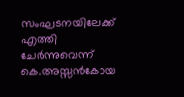സംഘടനയിലേക്ക് എത്തി ചേർന്നുവെന്ന് കെ.അസ്സൻകോയ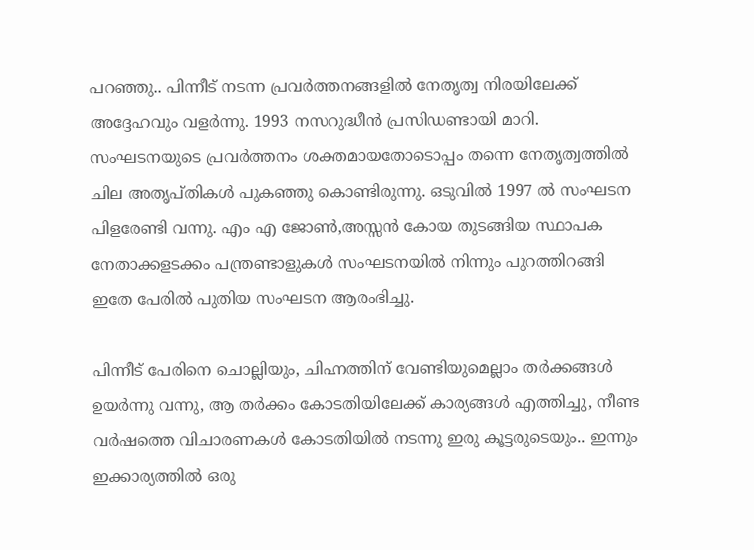പറഞ്ഞു.. പിന്നീട് നടന്ന പ്രവർത്തനങ്ങളിൽ നേതൃത്വ നിരയിലേക്ക് അദ്ദേഹവും വളർന്നു. 1993 നസറുദ്ധീൻ പ്രസിഡണ്ടായി മാറി. സംഘടനയുടെ പ്രവർത്തനം ശക്തമായതോടൊപ്പം തന്നെ നേതൃത്വത്തിൽ ചില അതൃപ്തികൾ പുകഞ്ഞു കൊണ്ടിരുന്നു. ഒടുവിൽ 1997 ൽ സംഘടന പിളരേണ്ടി വന്നു. എം എ ജോൺ,അസ്സൻ കോയ തുടങ്ങിയ സ്ഥാപക നേതാക്കളടക്കം പന്ത്രണ്ടാളുകൾ സംഘടനയിൽ നിന്നും പുറത്തിറങ്ങി ഇതേ പേരിൽ പുതിയ സംഘടന ആരംഭിച്ചു.

പിന്നീട് പേരിനെ ചൊല്ലിയും, ചിഹ്നത്തിന് വേണ്ടിയുമെല്ലാം തർക്കങ്ങൾ ഉയർന്നു വന്നു, ആ തർക്കം കോടതിയിലേക്ക് കാര്യങ്ങൾ എത്തിച്ചു, നീണ്ട വർഷത്തെ വിചാരണകൾ കോടതിയിൽ നടന്നു ഇരു കൂട്ടരുടെയും.. ഇന്നും ഇക്കാര്യത്തിൽ ഒരു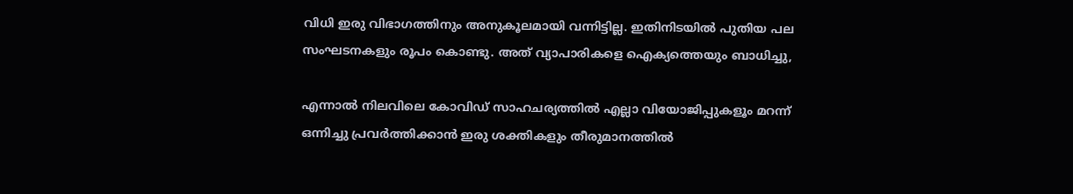വിധി ഇരു വിഭാഗത്തിനും അനുകൂലമായി വന്നിട്ടില്ല. ഇതിനിടയിൽ പുതിയ പല സംഘടനകളും രൂപം കൊണ്ടു. അത് വ്യാപാരികളെ ഐക്യത്തെയും ബാധിച്ചു,

എന്നാൽ നിലവിലെ കോവിഡ് സാഹചര്യത്തിൽ എല്ലാ വിയോജിപ്പുകളൂം മറന്ന് ഒന്നിച്ചു പ്രവർത്തിക്കാൻ ഇരു ശക്തികളും തീരുമാനത്തിൽ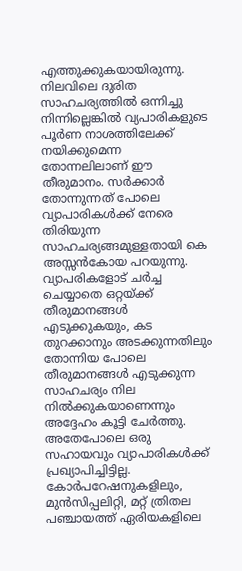എത്തുക്കുകയായിരുന്നു. നിലവിലെ ദുരിത സാഹചര്യത്തിൽ ഒന്നിച്ചു നിന്നില്ലെങ്കിൽ വ്യപാരികളുടെ പൂർണ നാശത്തിലേക്ക് നയിക്കുമെന്ന തോന്നലിലാണ് ഈ തീരുമാനം. സർക്കാർ തോന്നുന്നത് പോലെ വ്യാപാരികൾക്ക് നേരെ തിരിയുന്ന സാഹചര്യങ്ങമുള്ളതായി കെ അസ്സൻകോയ പറയുന്നു. വ്യാപരികളോട് ചർച്ച ചെയ്യാതെ ഒറ്റയ്ക്ക് തീരുമാനങ്ങൾ എടുക്കുകയും, കട തുറക്കാനും അടക്കുന്നതിലും തോന്നിയ പോലെ തീരുമാനങ്ങൾ എടുക്കുന്ന സാഹചര്യം നില നിൽക്കുകയാണെന്നും അദ്ദേഹം കൂട്ടി ചേർത്തു. അതേപോലെ ഒരു സഹായവും വ്യാപാരികൾക്ക് പ്രഖ്യാപിച്ചിട്ടില്ല. കോർപറേഷനുകളിലും, മുൻസിപ്പലിറ്റി, മറ്റ് ത്രിതല പഞ്ചായത്ത് ഏരിയകളിലെ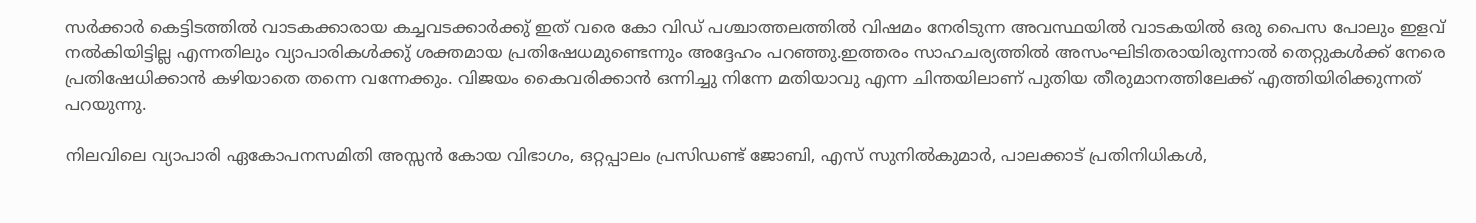സർക്കാർ കെട്ടിടത്തിൽ വാടകക്കാരായ കച്ചവടക്കാർക്കു് ഇത് വരെ കോ വിഡ് പശ്ചാത്തലത്തിൽ വിഷമം നേരിടുന്ന അവസ്ഥയിൽ വാടകയിൽ ഒരു പൈസ പോലും ഇളവ് നൽകിയിട്ടില്ല എന്നതിലും വ്യാപാരികൾക്കു് ശക്തമായ പ്രതിഷേധമുണ്ടെന്നും അദ്ദേഹം പറഞ്ഞു.ഇത്തരം സാഹചര്യത്തിൽ അസംഘിടിതരായിരുന്നാൽ തെറ്റുകൾക്ക് നേരെ പ്രതിഷേധിക്കാൻ കഴിയാതെ തന്നെ വന്നേക്കും. വിജയം കൈവരിക്കാൻ ഒന്നിച്ചു നിന്നേ മതിയാവു എന്ന ചിന്തയിലാണ് പുതിയ തീരുമാനത്തിലേക്ക് എത്തിയിരിക്കുന്നത് പറയുന്നു.

നിലവിലെ വ്യാപാരി ഏകോപനസമിതി അസ്സൻ കോയ വിഭാഗം, ഒറ്റപ്പാലം പ്രസിഡണ്ട് ജോബി, എസ് സുനിൽകുമാർ, പാലക്കാട് പ്രതിനിധികൾ,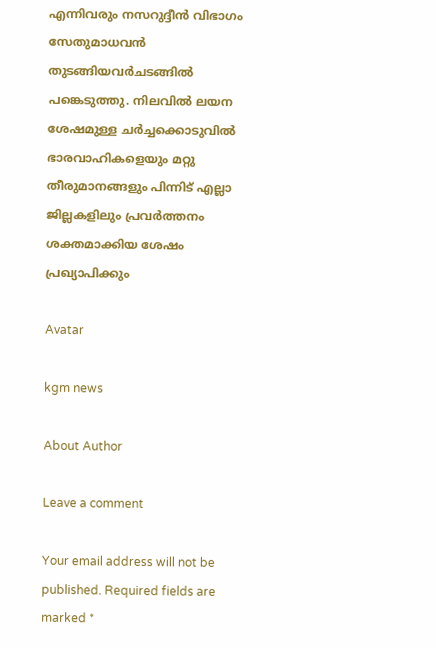എന്നിവരും നസറുദ്ദീൻ വിഭാഗം സേതുമാധവൻ തുടങ്ങിയവർചടങ്ങിൽ പങ്കെടുത്തു. നിലവിൽ ലയന ശേഷമുള്ള ചർച്ചക്കൊടുവിൽ ഭാരവാഹികളെയും മറ്റു തീരുമാനങ്ങളും പിന്നിട് എല്ലാ ജില്ലകളിലും പ്രവർത്തനം ശക്തമാക്കിയ ശേഷം പ്രഖ്യാപിക്കും

Avatar

kgm news

About Author

Leave a comment

Your email address will not be published. Required fields are marked *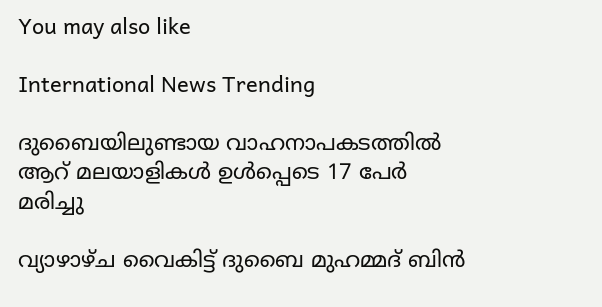You may also like

International News Trending

ദുബൈയിലുണ്ടായ വാഹനാപകടത്തില്‍ ആറ് മലയാളികള്‍ ഉള്‍പ്പെടെ 17 പേര്‍ മരിച്ചു

വ്യാഴാഴ്ച വൈകിട്ട് ദുബൈ മുഹമ്മദ് ബിൻ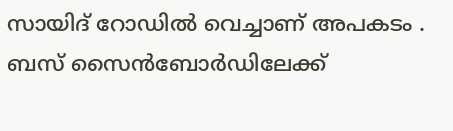സായിദ് റോഡിൽ വെച്ചാണ് അപകടം . ബസ് സൈൻബോർഡിലേക്ക്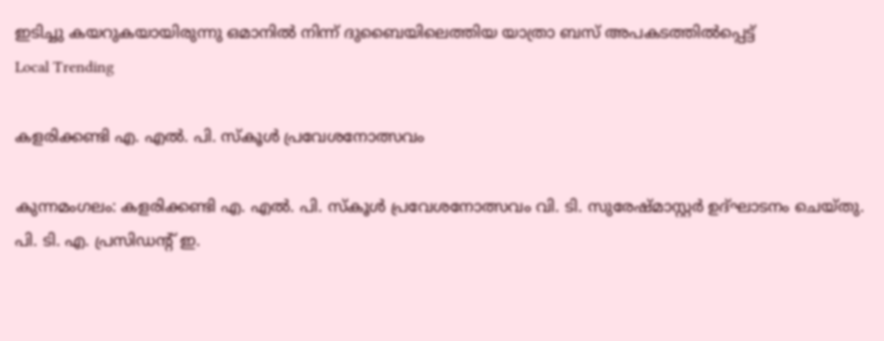ഇടിച്ചു കയറുകയായിരുന്നു ഒമാനിൽ നിന്ന് ദുബൈയിലെത്തിയ യാത്രാ ബസ് അപകടത്തിൽപ്പെട്ട്
Local Trending

കളരിക്കണ്ടി എ. എല്‍. പി. സ്‌കൂള്‍ പ്രവേശനോത്സവം

കുന്നമംഗലം: കളരിക്കണ്ടി എ. എല്‍. പി. സ്‌കൂള്‍ പ്രവേശനോത്സവം വി. ടി. സുരേഷ്മാസ്റ്റര്‍ ഉദ്ഘാടനം ചെയ്തു. പി. ടി. എ. പ്രസിഡന്റ് ഇ.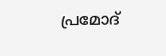പ്രമോദ്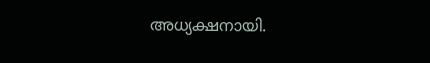അധ്യക്ഷനായി.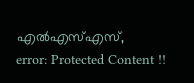എല്‍എസ്എസ്,
error: Protected Content !!